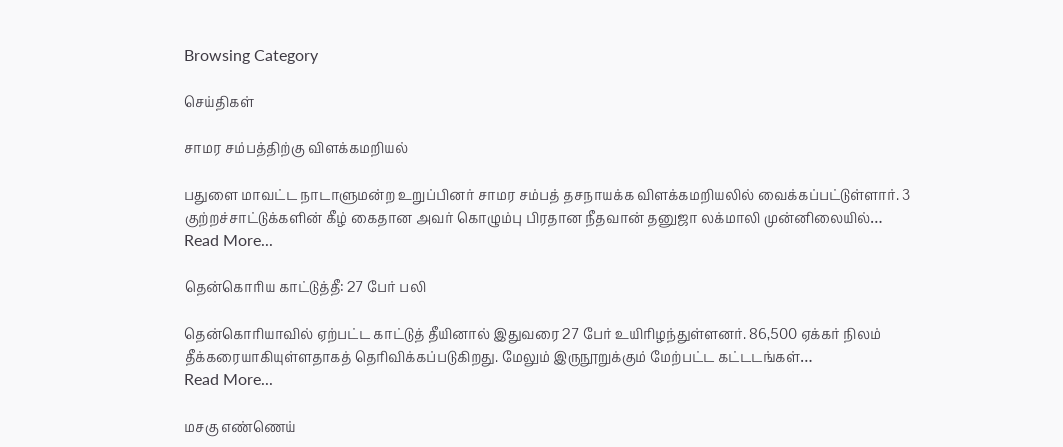Browsing Category

செய்திகள்

சாமர சம்பத்திற்கு விளக்கமறியல்

பதுளை மாவட்ட நாடாளுமன்ற உறுப்பினர் சாமர சம்பத் தசநாயக்க விளக்கமறியலில் வைக்கப்பட்டுள்ளார். 3 குற்றச்சாட்டுக்களின் கீழ் கைதான அவர் கொழும்பு பிரதான நீதவான் தனுஜா லக்மாலி முன்னிலையில்…
Read More...

தென்கொரிய காட்டுத்தீ: 27 பேர் பலி

தென்கொரியாவில் ஏற்பட்ட காட்டுத் தீயினால் இதுவரை 27 பேர் உயிரிழந்துள்ளனர். 86,500 ஏக்கர் நிலம் தீக்கரையாகியுள்ளதாகத் தெரிவிக்கப்படுகிறது. மேலும் இருநூறுக்கும் மேற்பட்ட கட்டடங்கள்…
Read More...

மசகு எண்ணெய்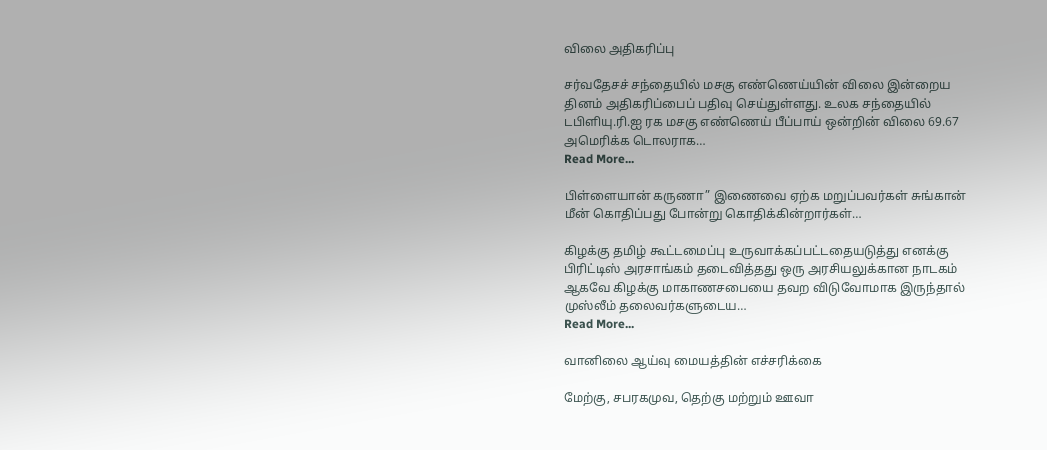விலை அதிகரிப்பு

சர்வதேசச் சந்தையில் மசகு எண்ணெய்யின் விலை இன்றைய தினம் அதிகரிப்பைப் பதிவு செய்துள்ளது. உலக சந்தையில் டபிளியு.ரி.ஐ ரக மசகு எண்ணெய் பீப்பாய் ஒன்றின் விலை 69.67 அமெரிக்க டொலராக…
Read More...

பிள்ளையான் கருணா” இணைவை ஏற்க மறுப்பவர்கள் சுங்கான் மீன் கொதிப்பது போன்று கொதிக்கின்றார்கள்…

கிழக்கு தமிழ் கூட்டமைப்பு உருவாக்கப்பட்டதையடுத்து எனக்கு பிரிட்டிஸ் அரசாங்கம் தடைவித்தது ஒரு அரசியலுக்கான நாடகம் ஆகவே கிழக்கு மாகாணசபையை தவற விடுவோமாக இருந்தால் முஸ்லீம் தலைவர்களுடைய…
Read More...

வானிலை ஆய்வு மையத்தின் எச்சரிக்கை

மேற்கு, சபரகமுவ, தெற்கு மற்றும் ஊவா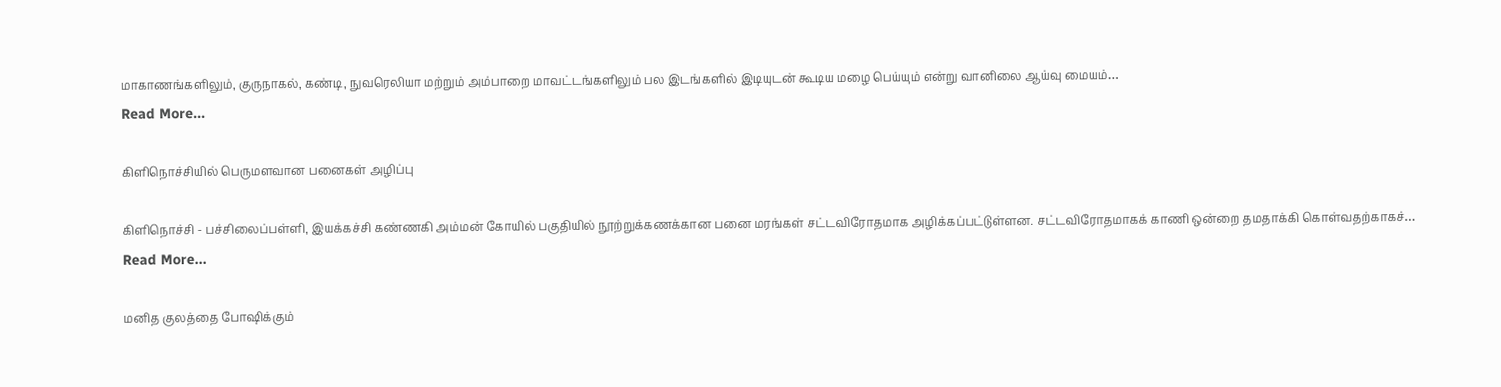மாகாணங்களிலும், குருநாகல், கண்டி, நுவரெலியா மற்றும் அம்பாறை மாவட்டங்களிலும் பல இடங்களில் இடியுடன் கூடிய மழை பெய்யும் என்று வானிலை ஆய்வு மையம்…
Read More...

கிளிநொச்சியில் பெருமளவான பனைகள் அழிப்பு

கிளிநொச்சி - பச்சிலைப்பள்ளி, இயக்கச்சி கண்ணகி அம்மன் கோயில் பகுதியில் நூற்றுக்கணக்கான பனை மரங்கள் சட்டவிரோதமாக அழிக்கப்பட்டுள்ளன. சட்டவிரோதமாகக் காணி ஒன்றை தமதாக்கி கொள்வதற்காகச்…
Read More...

மனித குலத்தை போஷிக்கும்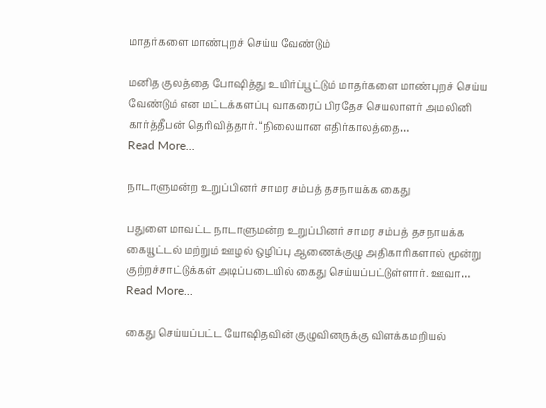மாதர்களை மாண்புறச் செய்ய வேண்டும்

மனித குலத்தை போஷித்து உயிர்ப்பூட்டும் மாதர்களை மாண்புறச் செய்ய வேண்டும் என மட்டக்களப்பு வாகரைப் பிரதேச செயலாளர் அமலினி கார்த்தீபன் தெரிவித்தார். “நிலையான எதிர்காலத்தை…
Read More...

நாடாளுமன்ற உறுப்பினர் சாமர சம்பத் தசநாயக்க கைது

பதுளை மாவட்ட நாடாளுமன்ற உறுப்பினர் சாமர சம்பத் தசநாயக்க கையூட்டல் மற்றும் ஊழல் ஒழிப்பு ஆணைக்குழு அதிகாரிகளால் மூன்று குற்றச்சாட்டுக்கள் அடிப்படையில் கைது செய்யப்பட்டுள்ளார். ஊவா…
Read More...

கைது செய்யப்பட்ட யோஷிதவின் குழுவினருக்கு விளக்கமறியல்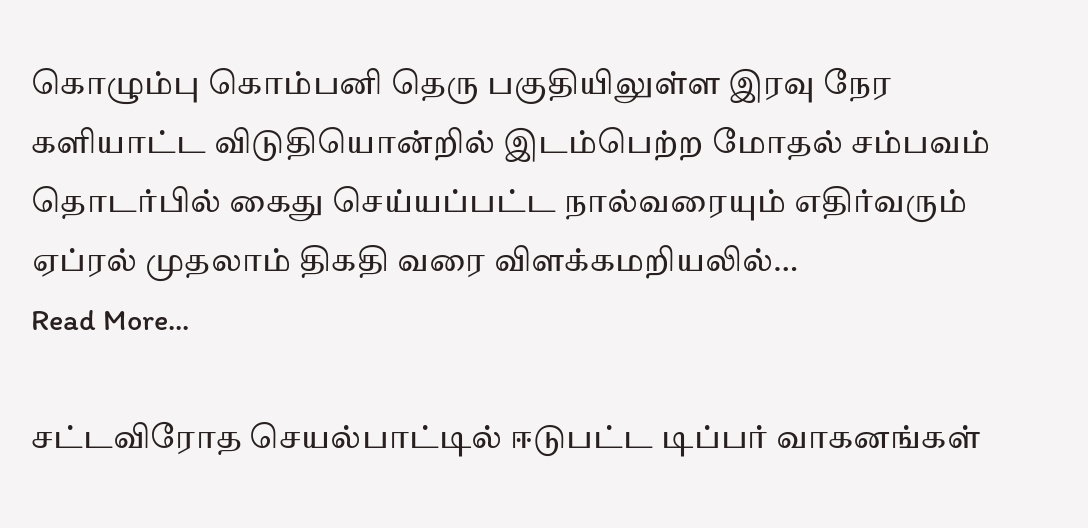கொழும்பு கொம்பனி தெரு பகுதியிலுள்ள இரவு நேர களியாட்ட விடுதியொன்றில் இடம்பெற்ற மோதல் சம்பவம் தொடர்பில் கைது செய்யப்பட்ட நால்வரையும் எதிர்வரும் ஏப்ரல் முதலாம் திகதி வரை விளக்கமறியலில்…
Read More...

சட்டவிரோத செயல்பாட்டில் ஈடுபட்ட டிப்பர் வாகனங்கள்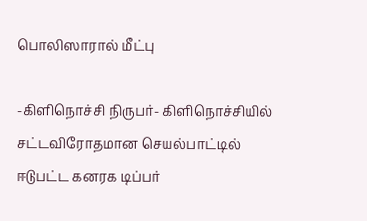பொலிஸாரால் மீட்பு

-கிளிநொச்சி நிருபர்- கிளிநொச்சியில் சட்டவிரோதமான செயல்பாட்டில் ஈடுபட்ட கனரக டிப்பர்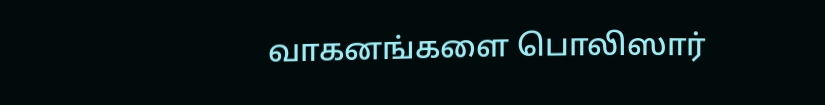வாகனங்களை பொலிஸார்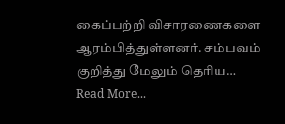கைப்பற்றி விசாரணைகளை ஆரம்பித்துள்ளனர். சம்பவம் குறித்து மேலும் தெரிய…
Read More...